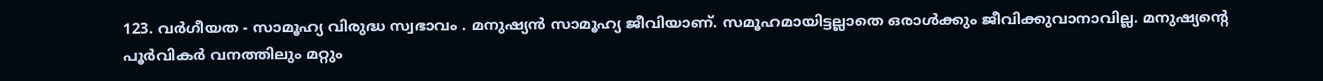123. വർഗീയത - സാമൂഹ്യ വിരുദ്ധ സ്വഭാവം . മനുഷ്യൻ സാമൂഹ്യ ജീവിയാണ്. സമൂഹമായിട്ടല്ലാതെ ഒരാൾക്കും ജീവിക്കുവാനാവില്ല. മനുഷ്യന്റെ പൂർവികർ വനത്തിലും മറ്റും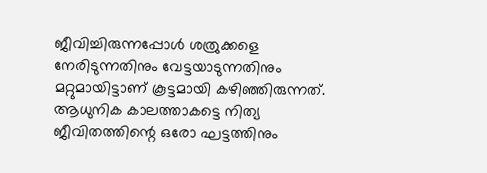ജീവിച്ചിരുന്നപ്പോൾ ശത്രുക്കളെ നേരിടുന്നതിനും വേട്ടയാടുന്നതിനും മറ്റുമായിട്ടാണ് കൂട്ടമായി കഴിഞ്ഞിരുന്നത്. ആധുനിക കാലത്താകട്ടെ നിത്യ ജീവിതത്തിന്റെ ഒരോ ഘട്ടത്തിനും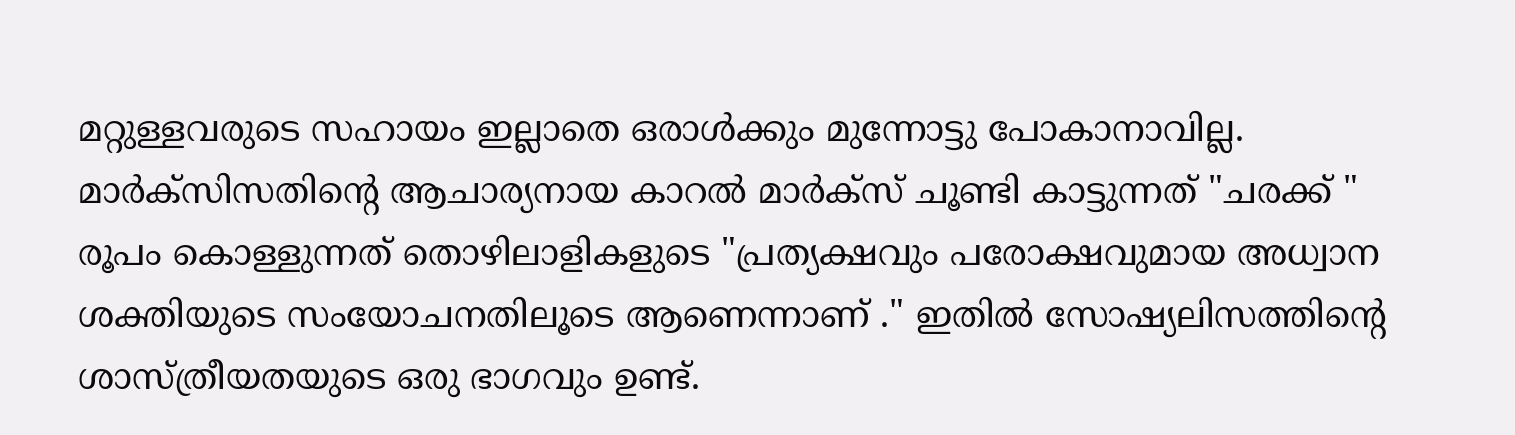മറ്റുള്ളവരുടെ സഹായം ഇല്ലാതെ ഒരാൾക്കും മുന്നോട്ടു പോകാനാവില്ല. മാർക്സിസതിന്റെ ആചാര്യനായ കാറൽ മാർക്സ് ചൂണ്ടി കാട്ടുന്നത് "ചരക്ക് " രൂപം കൊള്ളുന്നത് തൊഴിലാളികളുടെ "പ്രത്യക്ഷവും പരോക്ഷവുമായ അധ്വാന ശക്തിയുടെ സംയോചനതിലൂടെ ആണെന്നാണ് ." ഇതിൽ സോഷ്യലിസത്തിന്റെ ശാസ്ത്രീയതയുടെ ഒരു ഭാഗവും ഉണ്ട്.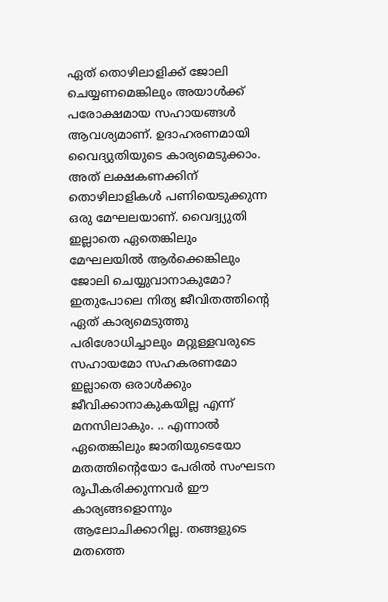ഏത് തൊഴിലാളിക്ക് ജോലി ചെയ്യണമെങ്കിലും അയാൾക്ക് പരോക്ഷമായ സഹായങ്ങൾ ആവശ്യമാണ്. ഉദാഹരണമായി വൈദ്യുതിയുടെ കാര്യമെടുക്കാം. അത് ലക്ഷകണക്കിന് തൊഴിലാളികൾ പണിയെടുക്കുന്ന ഒരു മേഘലയാണ്. വൈദ്വ്യുതി ഇല്ലാതെ ഏതെങ്കിലും മേഘലയിൽ ആർക്കെങ്കിലും ജോലി ചെയ്യുവാനാകുമോ? ഇതുപോലെ നിത്യ ജീവിതത്തിന്റെ ഏത് കാര്യമെടുത്തു പരിശോധിച്ചാലും മറ്റുള്ളവരുടെ സഹായമോ സഹകരണമോ ഇല്ലാതെ ഒരാൾക്കും ജീവിക്കാനാകുകയില്ല എന്ന് മനസിലാകും. .. എന്നാൽ ഏതെങ്കിലും ജാതിയുടെയോ മതത്തിന്റെയോ പേരിൽ സംഘടന രൂപീകരിക്കുന്നവർ ഈ കാര്യങ്ങളൊന്നും ആലോചിക്കാറില്ല. തങ്ങളുടെ മതത്തെ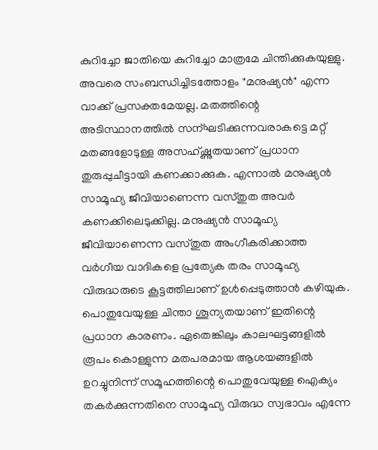കുറിച്ചോ ജാതിയെ കുറിച്ചോ മാത്രമേ ചിന്തിക്കുകയുള്ളു. അവരെ സംബന്ധിച്ചിടത്തോളം "മനുഷ്യൻ" എന്ന വാക്ക് പ്രസക്തമേയല്ല. മതത്തിന്റെ അടിസ്ഥാനത്തിൽ സന്ഘടിക്കുന്നവരാകട്ടെ മറ്റ് മതങ്ങളോടുള്ള അസഹ്ഷ്ണുതയാണ് പ്രധാന തുരുപ്പുചീട്ടായി കണക്കാക്കുക. എന്നാൽ മനുഷ്യൻ സാമൂഹ്യ ജീവിയാണെന്ന വസ്തുത അവർ കണക്കിലെടുക്കില്ല. മനുഷ്യൻ സാമൂഹ്യ ജീവിയാണെന്ന വസ്തുത അംഗീകരിക്കാത്ത വർഗീയ വാദികളെ പ്രത്യേക തരം സാമൂഹ്യ വിരുദ്ധരുടെ കൂട്ടത്തിലാണ് ഉൾപ്പെടുത്താൻ കഴിയുക. പൊതുവേയുള്ള ചിന്താ ശൂന്യതയാണ് ഇതിന്റെ പ്രധാന കാരണം. ഏതെങ്കിലും കാലഘട്ടങ്ങളിൽ രൂപം കൊള്ളുന്ന മതപരമായ ആശയങ്ങളിൽ ഉറച്ചുനിന്ന് സമൂഹത്തിന്റെ പൊതുവേയുള്ള ഐക്യം തകർക്കുന്നതിനെ സാമൂഹ്യ വിരുദ്ധ സ്വഭാവം എന്നേ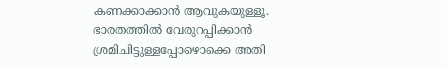കണക്കാക്കാൻ ആവുകയുള്ളൂ. ഭാരതത്തിൽ വേരുറപ്പിക്കാൻ ശ്രമിചിട്ടുള്ളപ്പോഴൊക്കെ അതി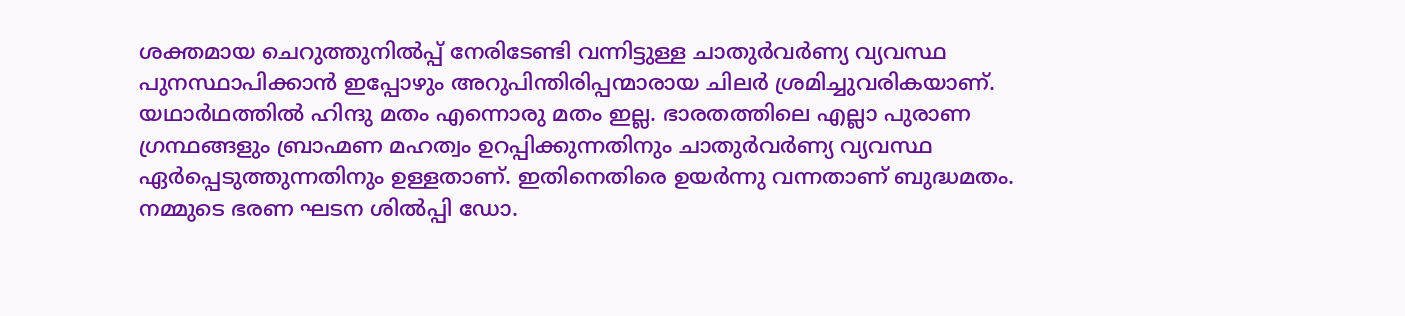ശക്തമായ ചെറുത്തുനിൽപ്പ് നേരിടേണ്ടി വന്നിട്ടുള്ള ചാതുർവർണ്യ വ്യവസ്ഥ പുനസ്ഥാപിക്കാൻ ഇപ്പോഴും അറുപിന്തിരിപ്പന്മാരായ ചിലർ ശ്രമിച്ചുവരികയാണ്. യഥാർഥത്തിൽ ഹിന്ദു മതം എന്നൊരു മതം ഇല്ല. ഭാരതത്തിലെ എല്ലാ പുരാണ ഗ്രന്ഥങ്ങളും ബ്രാഹ്മണ മഹത്വം ഉറപ്പിക്കുന്നതിനും ചാതുർവർണ്യ വ്യവസ്ഥ ഏർപ്പെടുത്തുന്നതിനും ഉള്ളതാണ്. ഇതിനെതിരെ ഉയർന്നു വന്നതാണ് ബുദ്ധമതം. നമ്മുടെ ഭരണ ഘടന ശിൽപ്പി ഡോ.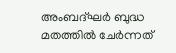അംബദ്ഘർ ബുദ്ധ മതത്തിൽ ചേർന്നത്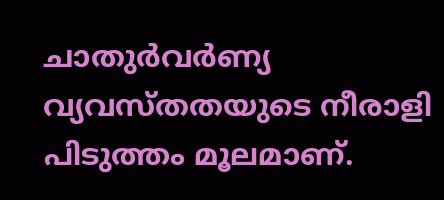ചാതുർവർണ്യ വ്യവസ്തതയുടെ നീരാളി പിടുത്തം മൂലമാണ്.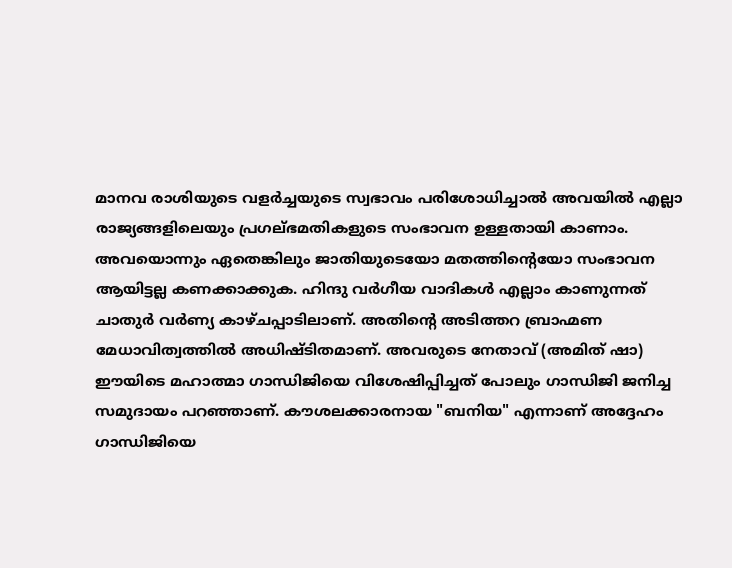മാനവ രാശിയുടെ വളർച്ചയുടെ സ്വഭാവം പരിശോധിച്ചാൽ അവയിൽ എല്ലാ രാജ്യങ്ങളിലെയും പ്രഗല്ഭമതികളുടെ സംഭാവന ഉള്ളതായി കാണാം. അവയൊന്നും ഏതെങ്കിലും ജാതിയുടെയോ മതത്തിന്റെയോ സംഭാവന ആയിട്ടല്ല കണക്കാക്കുക. ഹിന്ദു വർഗീയ വാദികൾ എല്ലാം കാണുന്നത് ചാതുർ വർണ്യ കാഴ്ചപ്പാടിലാണ്. അതിന്റെ അടിത്തറ ബ്രാഹ്മണ മേധാവിത്വത്തിൽ അധിഷ്ടിതമാണ്. അവരുടെ നേതാവ് (അമിത് ഷാ) ഈയിടെ മഹാത്മാ ഗാന്ധിജിയെ വിശേഷിപ്പിച്ചത് പോലും ഗാന്ധിജി ജനിച്ച സമുദായം പറഞ്ഞാണ്. കൗശലക്കാരനായ "ബനിയ" എന്നാണ് അദ്ദേഹം ഗാന്ധിജിയെ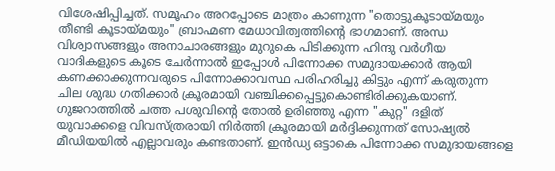വിശേഷിപ്പിച്ചത്. സമൂഹം അറപ്പോടെ മാത്രം കാണുന്ന "തൊട്ടുകൂടായ്മയും തീണ്ടി കൂടായ്മയും" ബ്രാഹ്മണ മേധാവിത്വത്തിന്റെ ഭാഗമാണ്. അന്ധ വിശ്വാസങ്ങളും അനാചാരങ്ങളും മുറുകെ പിടിക്കുന്ന ഹിന്ദു വർഗീയ വാദികളുടെ കൂടെ ചേർന്നാൽ ഇപ്പോൾ പിന്നോക്ക സമുദായക്കാർ ആയി കണക്കാക്കുന്നവരുടെ പിന്നോക്കാവസ്ഥ പരിഹരിച്ചു കിട്ടും എന്ന് കരുതുന്ന ചില ശുദ്ധ ഗതിക്കാർ ക്രൂരമായി വഞ്ചിക്കപ്പെട്ടുകൊണ്ടിരിക്കുകയാണ്. ഗുജറാത്തിൽ ചത്ത പശുവിന്റെ തോൽ ഉരിഞ്ഞു എന്ന "കുറ്റ" ദളിത് യുവാക്കളെ വിവസ്ത്രരായി നിർത്തി ക്രൂരമായി മർദ്ദിക്കുന്നത് സോഷ്യൽ മീഡിയയിൽ എല്ലാവരും കണ്ടതാണ്. ഇൻഡ്യ ഒട്ടാകെ പിന്നോക്ക സമുദായങ്ങളെ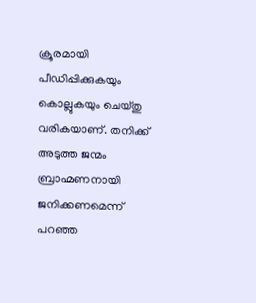ക്രൂരമായി പീഡിപ്പിക്കുകയും കൊല്ലുകയും ചെയ്തു വരികയാണ്. തനിക്ക് അടുത്ത ജന്മം ബ്രാഹ്മണനായി ജനിക്കണമെന്ന് പറഞ്ഞ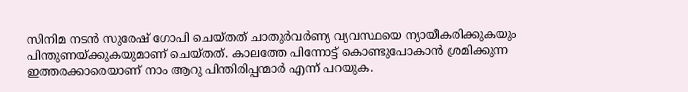സിനിമ നടൻ സുരേഷ് ഗോപി ചെയ്തത് ചാതുർവർണ്യ വ്യവസ്ഥയെ ന്യായീകരിക്കുകയും പിന്തുണയ്ക്കുകയുമാണ് ചെയ്തത്. കാലത്തേ പിന്നോട്ട് കൊണ്ടുപോകാൻ ശ്രമിക്കുന്ന ഇത്തരക്കാരെയാണ് നാം ആറു പിന്തിരിപ്പന്മാർ എന്ന് പറയുക.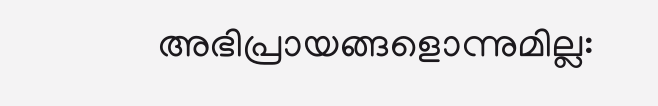അഭിപ്രായങ്ങളൊന്നുമില്ല: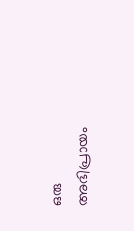ഒരു അഭിപ്രായം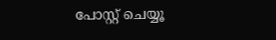പോസ്റ്റ് ചെയ്യൂ